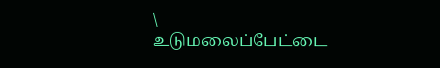\
உடுமலைப்பேட்டை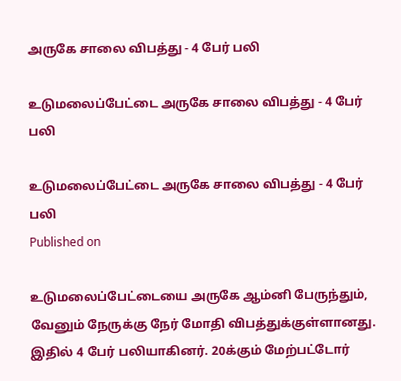அருகே சாலை விபத்து - 4 பேர் பலி

உடுமலைப்பேட்டை அருகே சாலை விபத்து - 4 பேர் பலி

உடுமலைப்பேட்டை அருகே சாலை விபத்து - 4 பேர் பலி
Published on

உடுமலைப்பேட்டையை அருகே ஆம்னி பேருந்தும், வேனும் நேருக்கு நேர் மோதி விபத்துக்குள்ளானது. இதில் 4 பேர் பலியாகினர். 20க்கும் மேற்பட்டோர்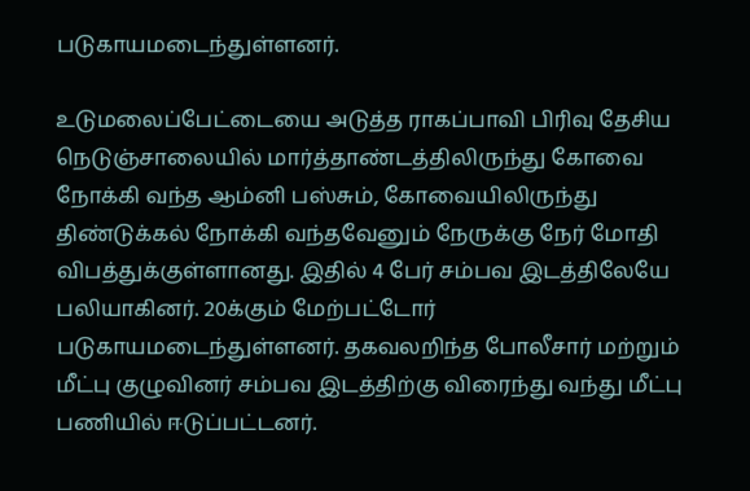படுகாயமடைந்துள்ளனர்.

உடுமலைப்பேட்டையை அடுத்த ராகப்பாவி பிரிவு தேசிய நெடுஞ்சாலையில் மார்த்தாண்டத்திலிருந்து கோவை நோக்கி வந்த ஆம்னி பஸ்சும், கோவையிலிருந்து திண்டுக்கல் நோக்கி வந்தவேனும் நேருக்கு நேர் மோதி விபத்துக்குள்ளானது. இதில் 4 பேர் சம்பவ இடத்திலேயே பலியாகினர். 20க்கும் மேற்பட்டோர் படுகாயமடைந்துள்ளனர். தகவலறிந்த போலீசார் மற்றும் மீட்பு குழுவினர் சம்பவ இடத்திற்கு விரைந்து வந்து மீட்பு பணியில் ஈடுப்பட்டனர்.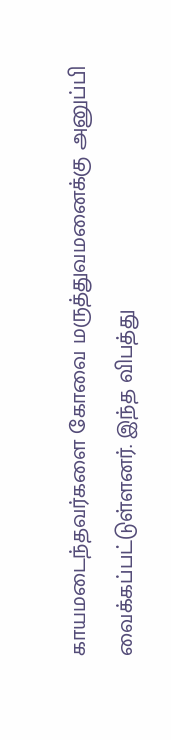காயமடைந்தவர்களை கோவை மருத்துவமனைக்கு அனுப்பி வைக்கப்பட்டுள்ளனர். இந்த விபத்து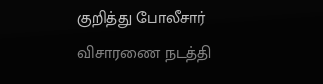குறித்து போலீசார் விசாரணை நடத்தி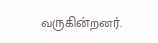வருகின்றனர்.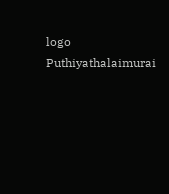logo
Puthiyathalaimurai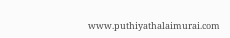www.puthiyathalaimurai.com